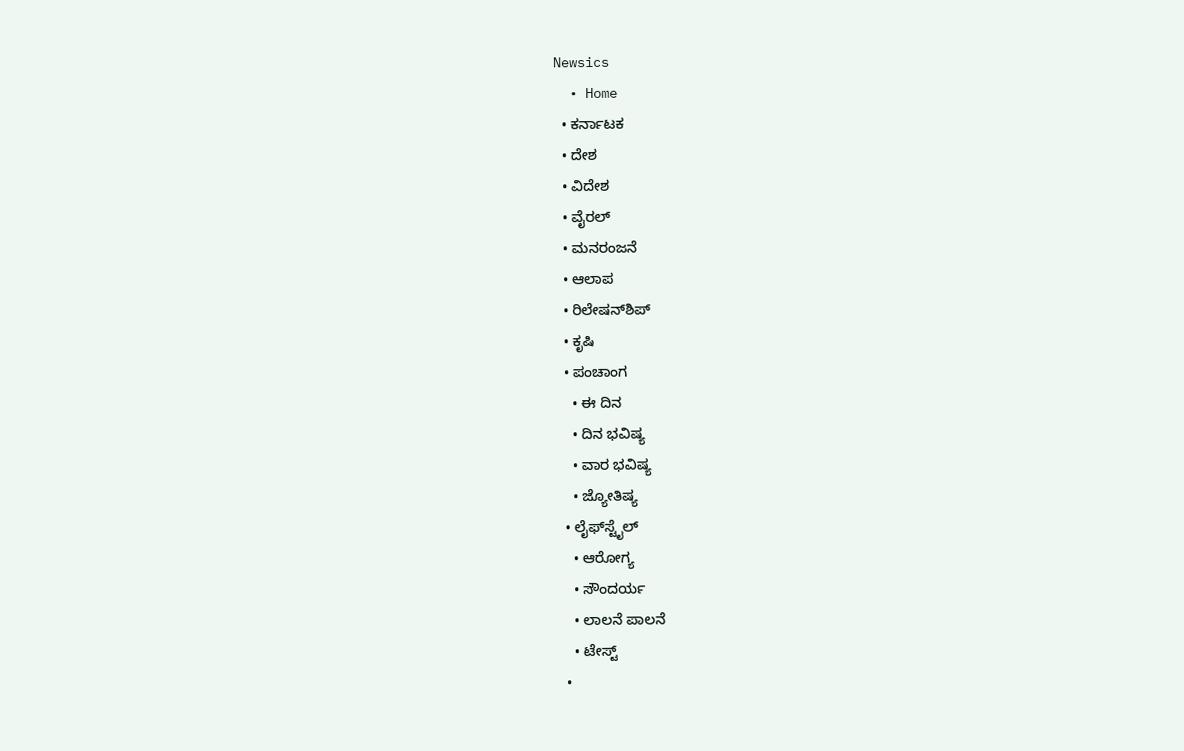Newsics
  • Home
  • ಕರ್ನಾಟಕ
  • ದೇಶ
  • ವಿದೇಶ
  • ವೈರಲ್
  • ಮನರಂಜನೆ
  • ಆಲಾಪ
  • ರಿಲೇಷನ್‌ಶಿಪ್
  • ಕೃಷಿ
  • ಪಂಚಾಂಗ
    • ಈ ದಿನ
    • ದಿನ ಭವಿಷ್ಯ
    • ವಾರ ಭವಿಷ್ಯ
    • ಜ್ಯೋತಿಷ್ಯ
  • ಲೈಫ್‌ಸ್ಟೈಲ್
    • ಆರೋಗ್ಯ
    • ಸೌಂದರ್ಯ
    • ಲಾಲನೆ ಪಾಲನೆ
    • ಟೇಸ್ಟ್
  •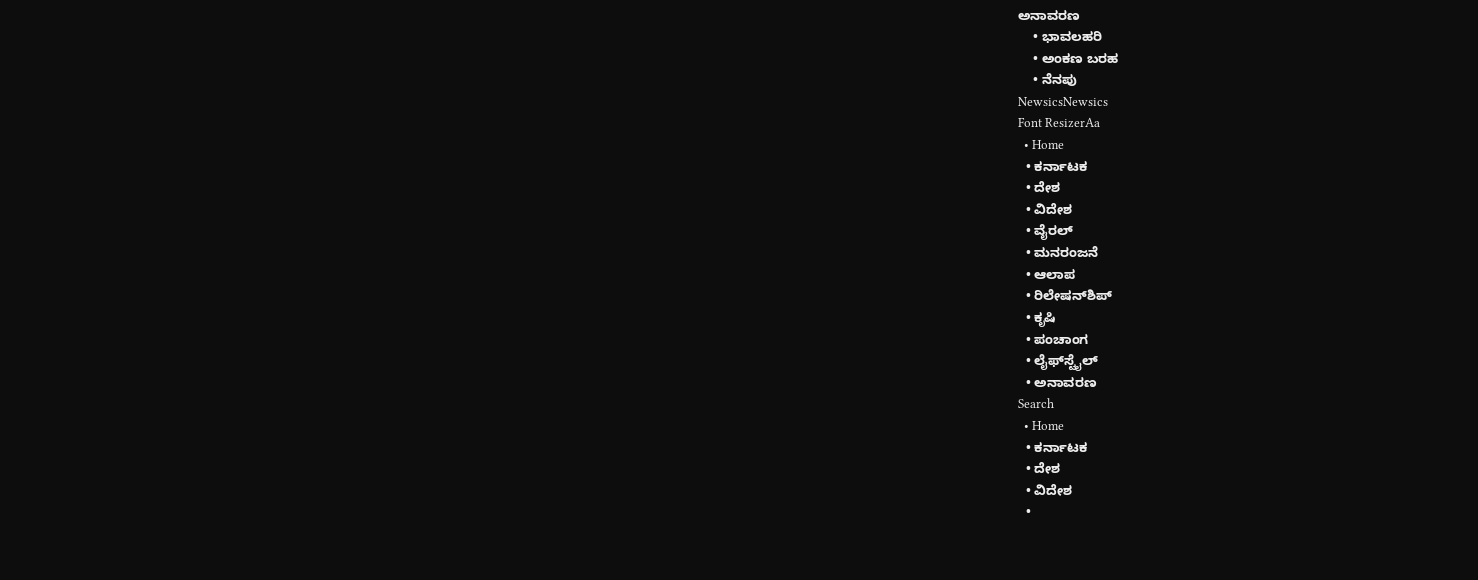ಅನಾವರಣ
    • ಭಾವಲಹರಿ
    • ಅಂಕಣ ಬರಹ
    • ನೆನಪು
NewsicsNewsics
Font ResizerAa
  • Home
  • ಕರ್ನಾಟಕ
  • ದೇಶ
  • ವಿದೇಶ
  • ವೈರಲ್
  • ಮನರಂಜನೆ
  • ಆಲಾಪ
  • ರಿಲೇಷನ್‌ಶಿಪ್
  • ಕೃಷಿ
  • ಪಂಚಾಂಗ
  • ಲೈಫ್‌ಸ್ಟೈಲ್
  • ಅನಾವರಣ
Search
  • Home
  • ಕರ್ನಾಟಕ
  • ದೇಶ
  • ವಿದೇಶ
  •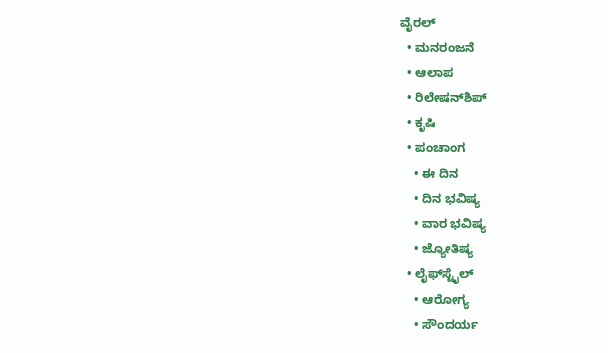ವೈರಲ್
  • ಮನರಂಜನೆ
  • ಆಲಾಪ
  • ರಿಲೇಷನ್‌ಶಿಪ್
  • ಕೃಷಿ
  • ಪಂಚಾಂಗ
    • ಈ ದಿನ
    • ದಿನ ಭವಿಷ್ಯ
    • ವಾರ ಭವಿಷ್ಯ
    • ಜ್ಯೋತಿಷ್ಯ
  • ಲೈಫ್‌ಸ್ಟೈಲ್
    • ಆರೋಗ್ಯ
    • ಸೌಂದರ್ಯ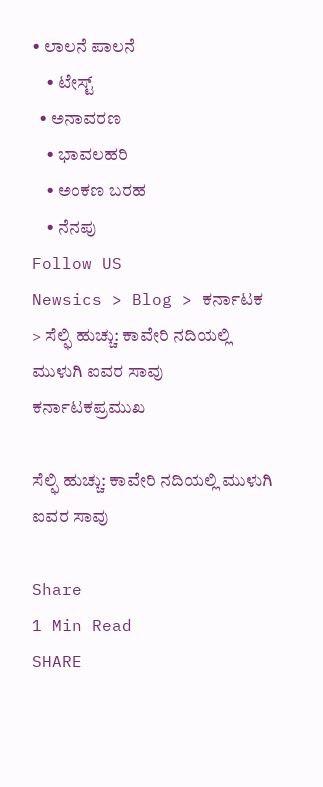• ಲಾಲನೆ ಪಾಲನೆ
    • ಟೇಸ್ಟ್
  • ಅನಾವರಣ
    • ಭಾವಲಹರಿ
    • ಅಂಕಣ ಬರಹ
    • ನೆನಪು
Follow US
Newsics > Blog > ಕರ್ನಾಟಕ > ಸೆಲ್ಫಿ ಹುಚ್ಚು: ಕಾವೇರಿ ನದಿಯಲ್ಲಿ ಮುಳುಗಿ ಐವರ ಸಾವು
ಕರ್ನಾಟಕಪ್ರಮುಖ

ಸೆಲ್ಫಿ ಹುಚ್ಚು: ಕಾವೇರಿ ನದಿಯಲ್ಲಿ ಮುಳುಗಿ ಐವರ ಸಾವು

Share
1 Min Read
SHARE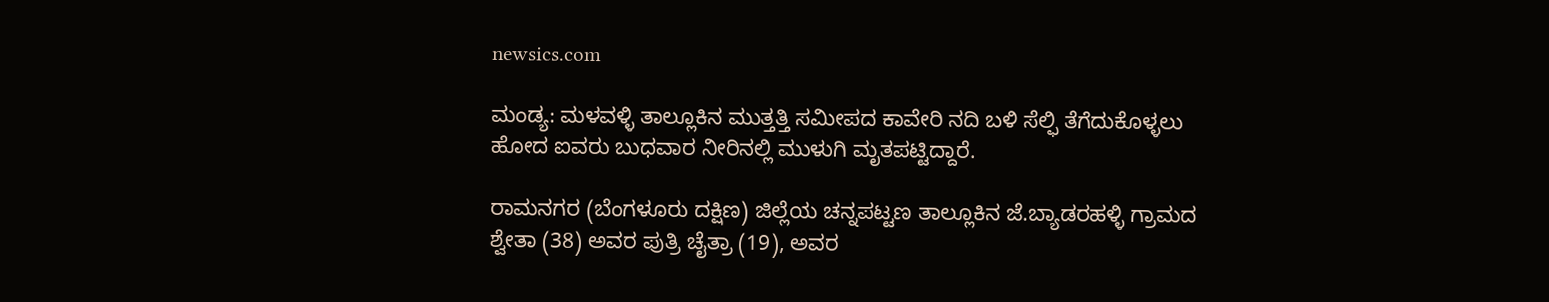newsics.com

ಮಂಡ್ಯ: ಮಳವಳ್ಳಿ ತಾಲ್ಲೂಕಿನ ಮುತ್ತತ್ತಿ ಸಮೀಪದ ಕಾವೇರಿ ನದಿ ಬಳಿ ಸೆಲ್ಫಿ ತೆಗೆದುಕೊಳ್ಳಲು ಹೋದ ಐವರು ಬುಧವಾರ ನೀರಿನಲ್ಲಿ ಮುಳುಗಿ ಮೃತಪಟ್ಟಿದ್ದಾರೆ.

ರಾಮನಗರ (ಬೆಂಗಳೂರು ದಕ್ಷಿಣ) ಜಿಲ್ಲೆಯ ಚನ್ನಪಟ್ಟಣ ತಾಲ್ಲೂಕಿನ ಜೆ.ಬ್ಯಾಡರಹಳ್ಳಿ ಗ್ರಾಮದ ಶ್ವೇತಾ (38) ಅವರ ಪುತ್ರಿ ಚೈತ್ರಾ (19), ಅವರ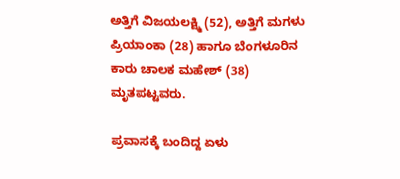ಅತ್ತಿಗೆ ವಿಜಯಲಕ್ಷ್ಮಿ (52), ಅತ್ತಿಗೆ ಮಗಳು ಪ್ರಿಯಾಂಕಾ (28) ಹಾಗೂ ಬೆಂಗಳೂರಿನ ಕಾರು ಚಾಲಕ ಮಹೇಶ್‌ (38) ಮೃತಪಟ್ಟವರು.

ಪ್ರವಾಸಕ್ಕೆ ಬಂದಿದ್ದ ಏಳು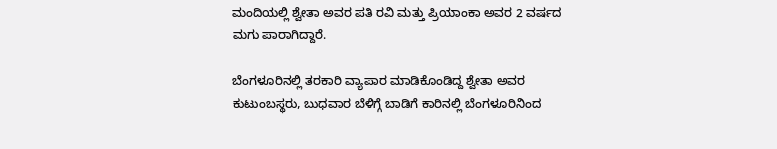ಮಂದಿಯಲ್ಲಿ ಶ್ವೇತಾ ಅವರ ಪತಿ ರವಿ ಮತ್ತು ಪ್ರಿಯಾಂಕಾ ಅವರ 2 ವರ್ಷದ ಮಗು ಪಾರಾಗಿದ್ದಾರೆ.

ಬೆಂಗಳೂರಿನಲ್ಲಿ ತರಕಾರಿ ವ್ಯಾಪಾರ ಮಾಡಿಕೊಂಡಿದ್ದ ಶ್ವೇತಾ ಅವರ ಕುಟುಂಬಸ್ಥರು, ಬುಧವಾರ ಬೆಳಿಗ್ಗೆ ಬಾಡಿಗೆ ಕಾರಿನಲ್ಲಿ ಬೆಂಗಳೂರಿನಿಂದ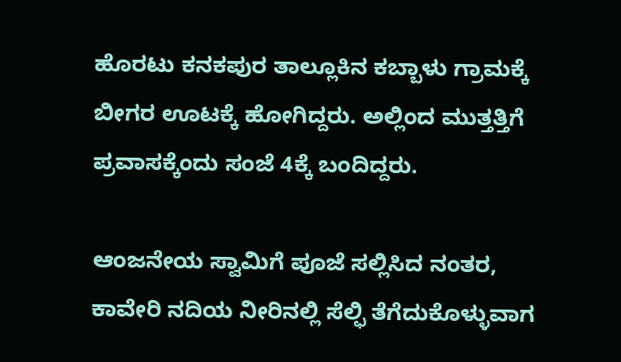ಹೊರಟು ಕನಕಪುರ ತಾಲ್ಲೂಕಿನ ಕಬ್ಬಾಳು ಗ್ರಾಮಕ್ಕೆ ಬೀಗರ ಊಟಕ್ಕೆ ಹೋಗಿದ್ದರು. ಅಲ್ಲಿಂದ ಮುತ್ತತ್ತಿಗೆ ಪ್ರವಾಸಕ್ಕೆಂದು ಸಂಜೆ 4ಕ್ಕೆ ಬಂದಿದ್ದರು.

ಆಂಜನೇಯ ಸ್ವಾಮಿಗೆ ಪೂಜೆ ಸಲ್ಲಿಸಿದ ನಂತರ, ಕಾವೇರಿ ನದಿಯ ನೀರಿನಲ್ಲಿ ಸೆಲ್ಫಿ ತೆಗೆದುಕೊಳ್ಳುವಾಗ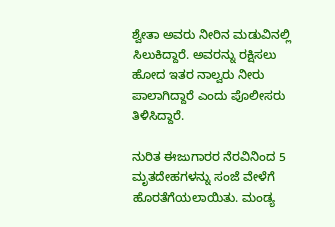ಶ್ವೇತಾ ಅವರು ನೀರಿನ ಮಡುವಿನಲ್ಲಿ ಸಿಲುಕಿದ್ದಾರೆ. ಅವರನ್ನು ರಕ್ಷಿಸಲು ಹೋದ ಇತರ ನಾಲ್ವರು ನೀರು ಪಾಲಾಗಿದ್ದಾರೆ ಎಂದು ಪೊಲೀಸರು ತಿಳಿಸಿದ್ದಾರೆ.

ನುರಿತ ಈಜುಗಾರರ ನೆರವಿನಿಂದ 5 ಮೃತದೇಹಗಳನ್ನು ಸಂಜೆ ವೇಳೆಗೆ ಹೊರತೆಗೆಯಲಾಯಿತು. ಮಂಡ್ಯ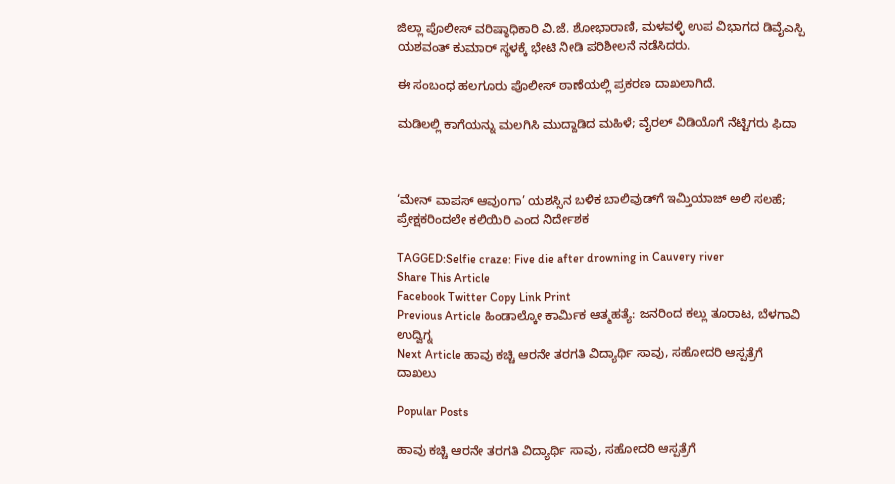ಜಿಲ್ಲಾ ಪೊಲೀಸ್ ವರಿಷ್ಠಾಧಿಕಾರಿ ವಿ.ಜೆ. ಶೋಭಾರಾಣಿ, ಮಳವಳ್ಳಿ ಉಪ ವಿಭಾಗದ ಡಿವೈಎಸ್ಪಿ ಯಶವಂತ್ ಕುಮಾರ್ ಸ್ಥಳಕ್ಕೆ ಭೇಟಿ ನೀಡಿ ಪರಿಶೀಲನೆ ನಡೆಸಿದರು.

ಈ ಸಂಬಂಧ ಹಲಗೂರು ಪೊಲೀಸ್ ಠಾಣೆಯಲ್ಲಿ ಪ್ರಕರಣ ದಾಖಲಾಗಿದೆ.

ಮಡಿಲಲ್ಲಿ ಕಾಗೆಯನ್ನು ಮಲಗಿಸಿ ಮುದ್ದಾಡಿದ ಮಹಿಳೆ; ವೈರಲ್ ವಿಡಿಯೊಗೆ ನೆಟ್ಟಿಗರು ಫಿದಾ



‘ಮೇನ್ ವಾಪಸ್ ಆವುoಗಾ’ ಯಶಸ್ಸಿನ ಬಳಿಕ ಬಾಲಿವುಡ್‌ಗೆ ಇಮ್ತಿಯಾಜ್ ಅಲಿ ಸಲಹೆ; ಪ್ರೇಕ್ಷಕರಿಂದಲೇ ಕಲಿಯಿರಿ ಎಂದ ನಿರ್ದೇಶಕ

TAGGED:Selfie craze: Five die after drowning in Cauvery river
Share This Article
Facebook Twitter Copy Link Print
Previous Article ಹಿಂಡಾಲ್ಕೋ ಕಾರ್ಮಿಕ ಆತ್ಮಹತ್ಯೆ: ಜನರಿಂದ ಕಲ್ಲು ತೂರಾಟ, ಬೆಳಗಾವಿ ಉದ್ವಿಗ್ನ
Next Article ಹಾವು ಕಚ್ಚಿ ಆರನೇ ತರಗತಿ ವಿದ್ಯಾರ್ಥಿ ಸಾವು, ಸಹೋದರಿ ಆಸ್ಪತ್ರೆಗೆ ದಾಖಲು

Popular Posts

ಹಾವು ಕಚ್ಚಿ ಆರನೇ ತರಗತಿ ವಿದ್ಯಾರ್ಥಿ ಸಾವು, ಸಹೋದರಿ ಆಸ್ಪತ್ರೆಗೆ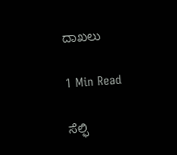ದಾಖಲು

1 Min Read

ಸೆಲ್ಫಿ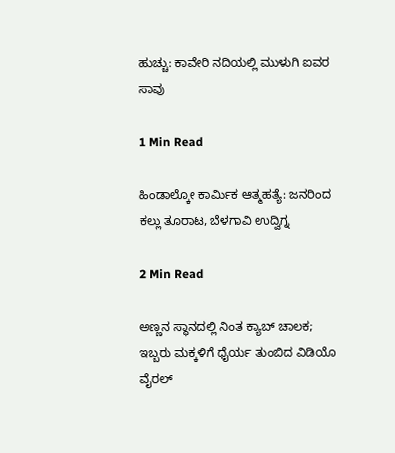ಹುಚ್ಚು: ಕಾವೇರಿ ನದಿಯಲ್ಲಿ ಮುಳುಗಿ ಐವರ ಸಾವು

1 Min Read

ಹಿಂಡಾಲ್ಕೋ ಕಾರ್ಮಿಕ ಆತ್ಮಹತ್ಯೆ: ಜನರಿಂದ ಕಲ್ಲು ತೂರಾಟ, ಬೆಳಗಾವಿ ಉದ್ವಿಗ್ನ

2 Min Read

ಅಣ್ಣನ ಸ್ಥಾನದಲ್ಲಿ ನಿಂತ ಕ್ಯಾಬ್ ಚಾಲಕ; ಇಬ್ಬರು ಮಕ್ಕಳಿಗೆ ಧೈರ್ಯ ತುಂಬಿದ ವಿಡಿಯೊ ವೈರಲ್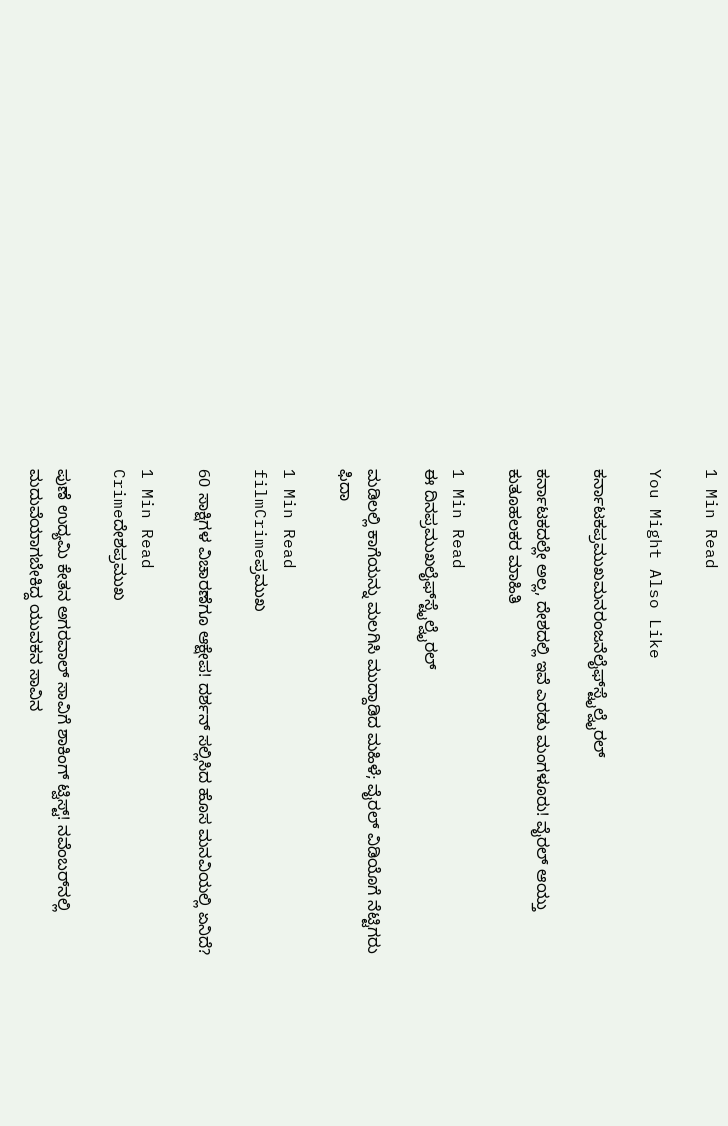1 Min Read

You Might Also Like

ಕರ್ನಾಟಕಪ್ರಮುಖಮನರಂಜನೆಲೈಫ್‌ಸ್ಟೈಲ್ವೈರಲ್

ಕರ್ನಾಟಕದಲ್ಲೇ ಅಲ್ಲ, ದೇಶದಲ್ಲಿ ಇವೆ ಎರಡು ಮಂಗಳೂರು! ವೈರಲ್ ಆಯ್ತು ಕುತೂಹಲಕರ ಮಾಹಿತಿ

1 Min Read
ಈ ದಿನಪ್ರಮುಖಲೈಫ್‌ಸ್ಟೈಲ್ವೈರಲ್

ಮಡಿಲಲ್ಲಿ ಕಾಗೆಯನ್ನು ಮಲಗಿಸಿ ಮುದ್ದಾಡಿದ ಮಹಿಳೆ; ವೈರಲ್ ವಿಡಿಯೊಗೆ ನೆಟ್ಟಿಗರು ಫಿದಾ

1 Min Read
filmCrimeಪ್ರಮುಖ

60 ಸಾಕ್ಷಿಗಳ ವಿಚಾರಣೆಗೂ ಆಕ್ಷೇಪ! ದರ್ಶನ್ ಸಲ್ಲಿಸಿದ ಹೊಸ ಮನವಿಯಲ್ಲಿ ಏನಿದೆ?

1 Min Read
Crimeದೇಶಪ್ರಮುಖ

ಪುಣೆ ಉದ್ಯಮಿ ಕೇತನ ಅಗರವಾಲ್ ಸಾವಿಗೆ ಶಾಕಿಂಗ್ ಟ್ವಿಸ್ಟ್! ನವೆಂಬರ್‌ನಲ್ಲಿ ಮದುವೆಯಾಗಬೇಕಿದ್ದ ಯುವಕನ ಸಾವಿನ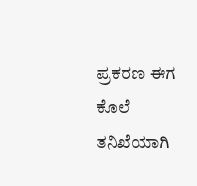ಪ್ರಕರಣ ಈಗ ಕೊಲೆ ತನಿಖೆಯಾಗಿ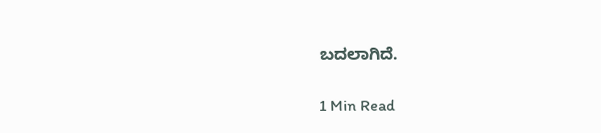ಬದಲಾಗಿದೆ.

1 Min Read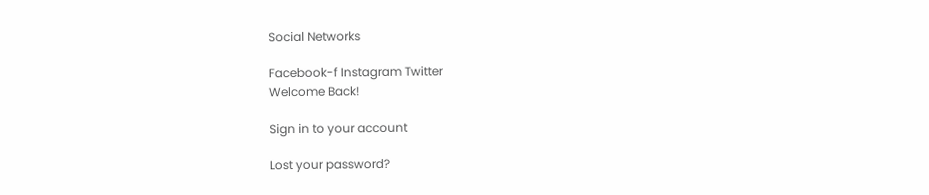Social Networks

Facebook-f Instagram Twitter
Welcome Back!

Sign in to your account

Lost your password?